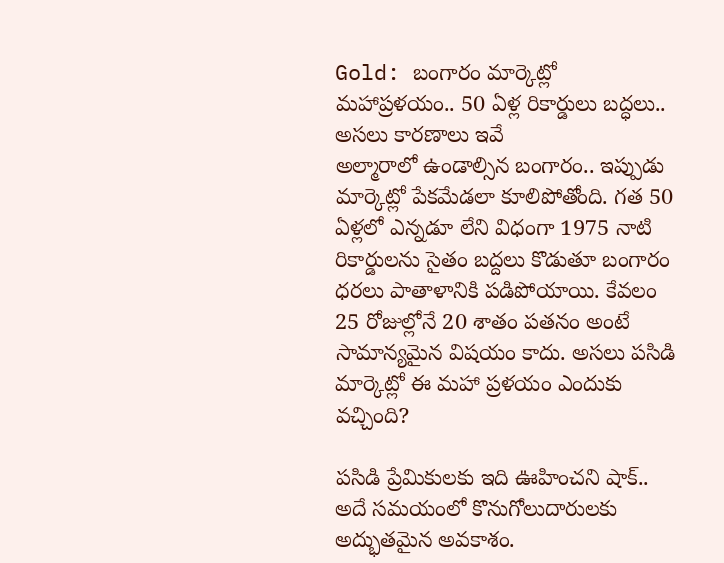Gold: బంగారం మార్కెట్లో మహాప్రళయం.. 50 ఏళ్ల రికార్డులు బద్ధలు.. అసలు కారణాలు ఇవే
అల్మారాలో ఉండాల్సిన బంగారం.. ఇప్పుడు మార్కెట్లో పేకమేడలా కూలిపోతోంది. గత 50 ఏళ్లలో ఎన్నడూ లేని విధంగా 1975 నాటి రికార్డులను సైతం బద్దలు కొడుతూ బంగారం ధరలు పాతాళానికి పడిపోయాయి. కేవలం 25 రోజుల్లోనే 20 శాతం పతనం అంటే సామాన్యమైన విషయం కాదు. అసలు పసిడి మార్కెట్లో ఈ మహా ప్రళయం ఎందుకు వచ్చింది?

పసిడి ప్రేమికులకు ఇది ఊహించని షాక్.. అదే సమయంలో కొనుగోలుదారులకు అద్భుతమైన అవకాశం.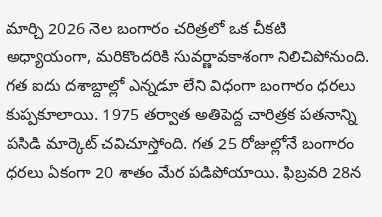మార్చి 2026 నెల బంగారం చరిత్రలో ఒక చీకటి అధ్యాయంగా, మరికొందరికి సువర్ణావకాశంగా నిలిచిపోనుంది. గత ఐదు దశాబ్దాల్లో ఎన్నడూ లేని విధంగా బంగారం ధరలు కుప్పకూలాయి. 1975 తర్వాత అతిపెద్ద చారిత్రక పతనాన్ని పసిడి మార్కెట్ చవిచూస్తోంది. గత 25 రోజుల్లోనే బంగారం ధరలు ఏకంగా 20 శాతం మేర పడిపోయాయి. ఫిబ్రవరి 28న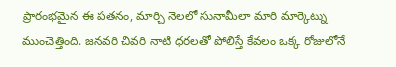ప్రారంభమైన ఈ పతనం, మార్చి నెలలో సునామీలా మారి మార్కెట్ను ముంచెత్తింది. జనవరి చివరి నాటి ధరలతో పోలిస్తే కేవలం ఒక్క రోజులోనే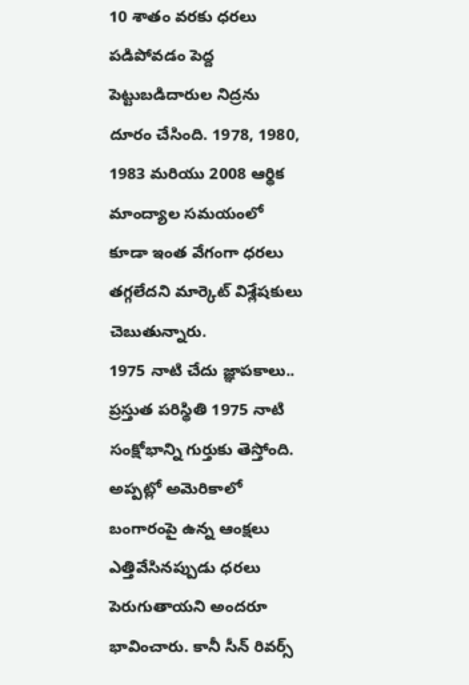10 శాతం వరకు ధరలు పడిపోవడం పెద్ద పెట్టుబడిదారుల నిద్రను దూరం చేసింది. 1978, 1980, 1983 మరియు 2008 ఆర్థిక మాంద్యాల సమయంలో కూడా ఇంత వేగంగా ధరలు తగ్గలేదని మార్కెట్ విశ్లేషకులు చెబుతున్నారు.
1975 నాటి చేదు జ్ఞాపకాలు..
ప్రస్తుత పరిస్థితి 1975 నాటి సంక్షోభాన్ని గుర్తుకు తెస్తోంది. అప్పట్లో అమెరికాలో బంగారంపై ఉన్న ఆంక్షలు ఎత్తివేసినప్పుడు ధరలు పెరుగుతాయని అందరూ భావించారు. కానీ సీన్ రివర్స్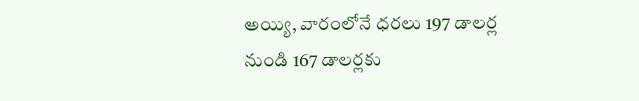అయ్యి, వారంలోనే ధరలు 197 డాలర్ల నుండి 167 డాలర్లకు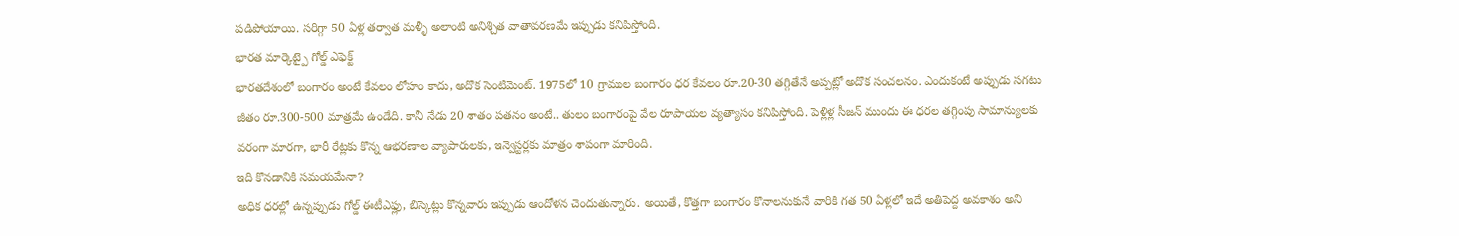పడిపోయాయి. సరిగ్గా 50 ఏళ్ల తర్వాత మళ్ళీ అలాంటి అనిశ్చిత వాతావరణమే ఇప్పుడు కనిపిస్తోంది.
భారత మార్కెట్పై గోల్డ్ ఎఫెక్ట్
భారతదేశంలో బంగారం అంటే కేవలం లోహం కాదు, అదొక సెంటిమెంట్. 1975లో 10 గ్రాముల బంగారం ధర కేవలం రూ.20-30 తగ్గితేనే అప్పట్లో అదొక సంచలనం. ఎందుకంటే అప్పుడు సగటు జీతం రూ.300-500 మాత్రమే ఉండేది. కానీ నేడు 20 శాతం పతనం అంటే.. తులం బంగారంపై వేల రూపాయల వ్యత్యాసం కనిపిస్తోంది. పెళ్లిళ్ల సీజన్ ముందు ఈ ధరల తగ్గింపు సామాన్యులకు వరంగా మారగా, భారీ రేట్లకు కొన్న ఆభరణాల వ్యాపారులకు, ఇన్వెస్టర్లకు మాత్రం శాపంగా మారింది.
ఇది కొనడానికి సమయమేనా?
అధిక ధరల్లో ఉన్నప్పుడు గోల్డ్ ఈటీఎఫ్లు, బిస్కెట్లు కొన్నవారు ఇప్పుడు ఆందోళన చెందుతున్నారు. అయితే, కొత్తగా బంగారం కొనాలనుకునే వారికి గత 50 ఏళ్లలో ఇదే అతిపెద్ద అవకాశం అని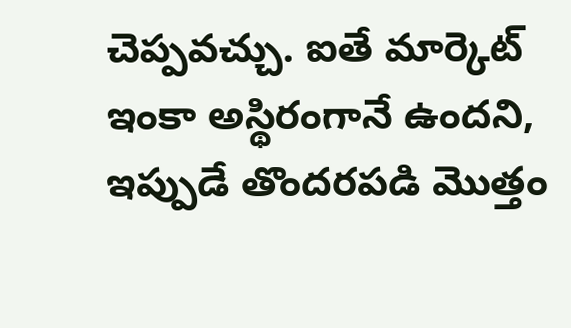చెప్పవచ్చు. ఐతే మార్కెట్ ఇంకా అస్థిరంగానే ఉందని, ఇప్పుడే తొందరపడి మొత్తం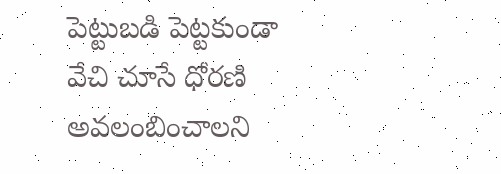పెట్టుబడి పెట్టకుండా వేచి చూసే ధోరణి అవలంబించాలని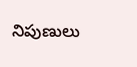నిపుణులు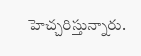హెచ్చరిస్తున్నారు.